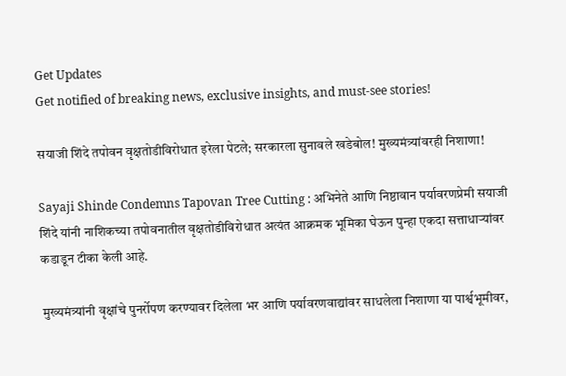Get Updates
Get notified of breaking news, exclusive insights, and must-see stories!

सयाजी शिंदे तपोवन वृक्षतोडीविरोधात इरेला पेटले; सरकारला सुनावले खडेबोल! मुख्यमंत्र्यांवरही निशाणा!

Sayaji Shinde Condemns Tapovan Tree Cutting : अभिनेते आणि निष्ठावान पर्यावरणप्रेमी सयाजी शिंदे यांनी नाशिकच्या तपोवनातील वृक्षतोडीविरोधात अत्यंत आक्रमक भूमिका घेऊन पुन्हा एकदा सत्ताधाऱ्यांवर कडाडून टीका केली आहे.

मुख्यमंत्र्यांनी वृक्षांचे पुनर्रोपण करण्यावर दिलेला भर आणि पर्यावरणवाद्यांवर साधलेला निशाणा या पार्श्वभूमीवर,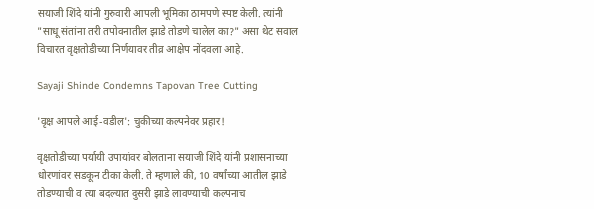सयाजी शिंदे यांनी गुरुवारी आपली भूमिका ठामपणे स्पष्ट केली. त्यांनी "साधू संतांना तरी तपोवनातील झाडे तोडणे चालेल का?" असा थेट सवाल विचारत वृक्षतोडीच्या निर्णयावर तीव्र आक्षेप नोंदवला आहे.

Sayaji Shinde Condemns Tapovan Tree Cutting

'वृक्ष आपले आई-वडील': चुकीच्या कल्पनेवर प्रहार!

वृक्षतोडीच्या पर्यायी उपायांवर बोलताना सयाजी शिंदे यांनी प्रशासनाच्या धोरणांवर सडकून टीका केली. ते म्हणाले की, 10 वर्षांच्या आतील झाडे तोडण्याची व त्या बदल्यात दुसरी झाडे लावण्याची कल्पनाच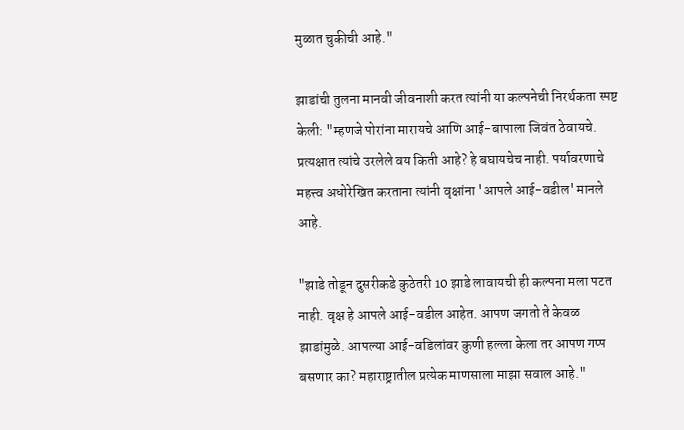मुळात चुकीची आहे."

झाडांची तुलना मानवी जीवनाशी करत त्यांनी या कल्पनेची निरर्थकता स्पष्ट केली: "म्हणजे पोरांना मारायचे आणि आई-बापाला जिवंत ठेवायचे. प्रत्यक्षात त्यांचे उरलेले वय किती आहे? हे बघायचेच नाही. पर्यावरणाचे महत्त्व अधोरेखित करताना त्यांनी वृक्षांना 'आपले आई-वडील' मानले आहे.

"झाडे तोडून दुसरीकडे कुठेतरी 10 झाडे लावायची ही कल्पना मला पटत नाही. वृक्ष हे आपले आई-वडील आहेत. आपण जगतो ते केवळ झाडांमुळे. आपल्या आई-वडिलांवर कुणी हल्ला केला तर आपण गप्प बसणार का? महाराष्ट्रातील प्रत्येक माणसाला माझा सवाल आहे."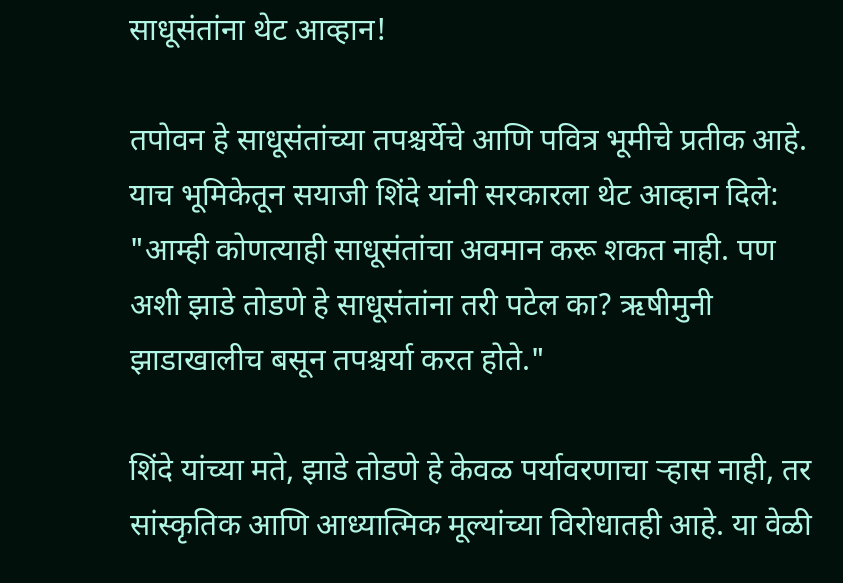साधूसंतांना थेट आव्हान!

तपोवन हे साधूसंतांच्या तपश्चर्येचे आणि पवित्र भूमीचे प्रतीक आहे. याच भूमिकेतून सयाजी शिंदे यांनी सरकारला थेट आव्हान दिले: "आम्ही कोणत्याही साधूसंतांचा अवमान करू शकत नाही. पण अशी झाडे तोडणे हे साधूसंतांना तरी पटेल का? ऋषीमुनी झाडाखालीच बसून तपश्चर्या करत होते."

शिंदे यांच्या मते, झाडे तोडणे हे केवळ पर्यावरणाचा ऱ्हास नाही, तर सांस्कृतिक आणि आध्यात्मिक मूल्यांच्या विरोधातही आहे. या वेळी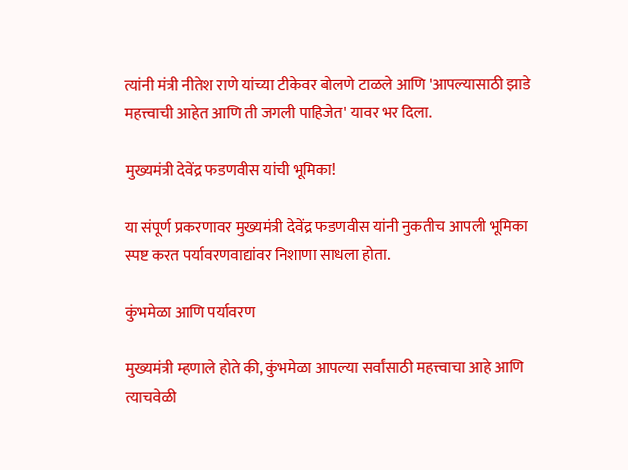त्यांनी मंत्री नीतेश राणे यांच्या टीकेवर बोलणे टाळले आणि 'आपल्यासाठी झाडे महत्त्वाची आहेत आणि ती जगली पाहिजेत' यावर भर दिला.

मुख्यमंत्री देवेंद्र फडणवीस यांची भूमिका!

या संपूर्ण प्रकरणावर मुख्यमंत्री देवेंद्र फडणवीस यांनी नुकतीच आपली भूमिका स्पष्ट करत पर्यावरणवाद्यांवर निशाणा साधला होता.

कुंभमेळा आणि पर्यावरण

मुख्यमंत्री म्हणाले होते की, कुंभमेळा आपल्या सर्वांसाठी महत्त्वाचा आहे आणि त्याचवेळी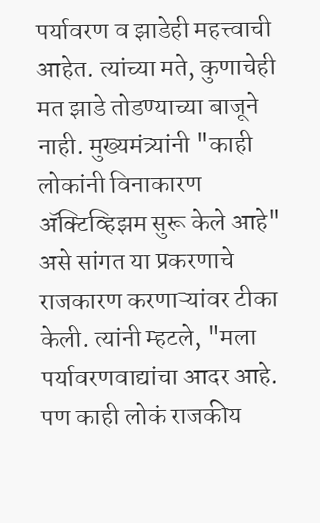पर्यावरण व झाडेही महत्त्वाची आहेत. त्यांच्या मते, कुणाचेही मत झाडे तोडण्याच्या बाजूने नाही. मुख्यमंत्र्यांनी "काही लोकांनी विनाकारण ॲक्टिव्हिझम सुरू केले आहे" असे सांगत या प्रकरणाचे राजकारण करणाऱ्यांवर टीका केली. त्यांनी म्हटले, "मला पर्यावरणवाद्यांचा आदर आहे. पण काही लोकं राजकीय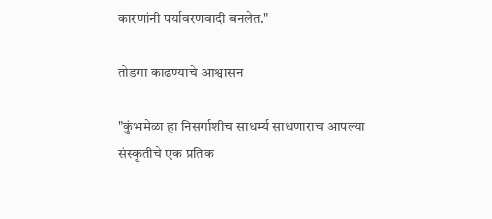कारणांनी पर्यावरणवादी बनलेत."

तोडगा काढण्याचे आश्वासन

"कुंभमेळा हा निसर्गाशीच साधर्म्य साधणाराच आपल्या संस्कृतीचे एक प्रतिक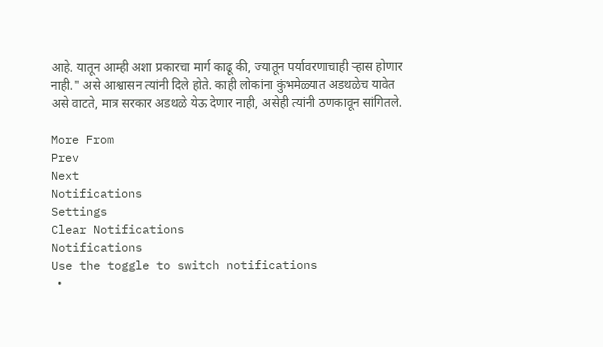आहे. यातून आम्ही अशा प्रकारचा मार्ग काढू की, ज्यातून पर्यावरणाचाही ऱ्हास होणार नाही." असे आश्वासन त्यांनी दिले होते. काही लोकांना कुंभमेळ्यात अडथळेच यावेत असे वाटते, मात्र सरकार अडथळे येऊ देणार नाही, असेही त्यांनी ठणकावून सांगितले.

More From
Prev
Next
Notifications
Settings
Clear Notifications
Notifications
Use the toggle to switch notifications
  •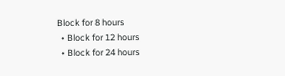Block for 8 hours
  • Block for 12 hours
  • Block for 24 hours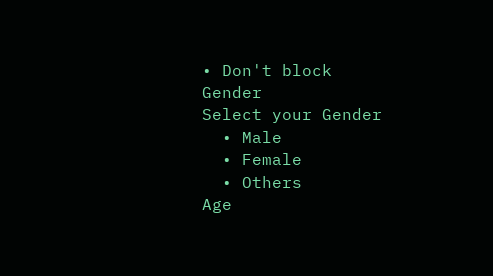• Don't block
Gender
Select your Gender
  • Male
  • Female
  • Others
Age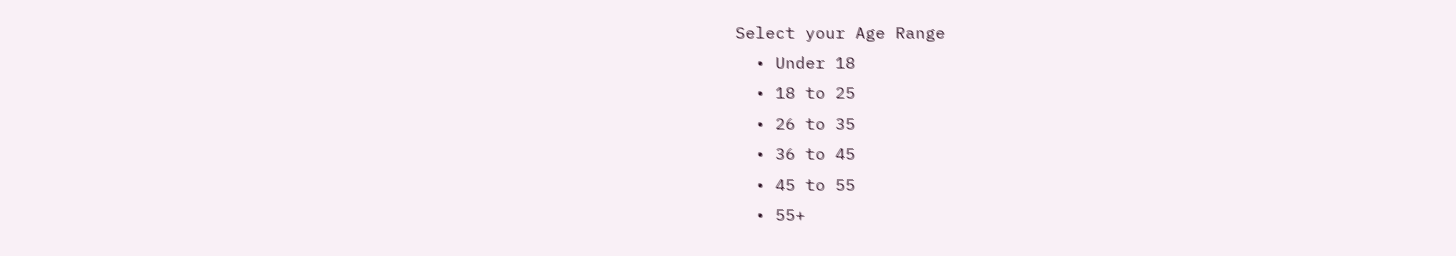Select your Age Range
  • Under 18
  • 18 to 25
  • 26 to 35
  • 36 to 45
  • 45 to 55
  • 55+